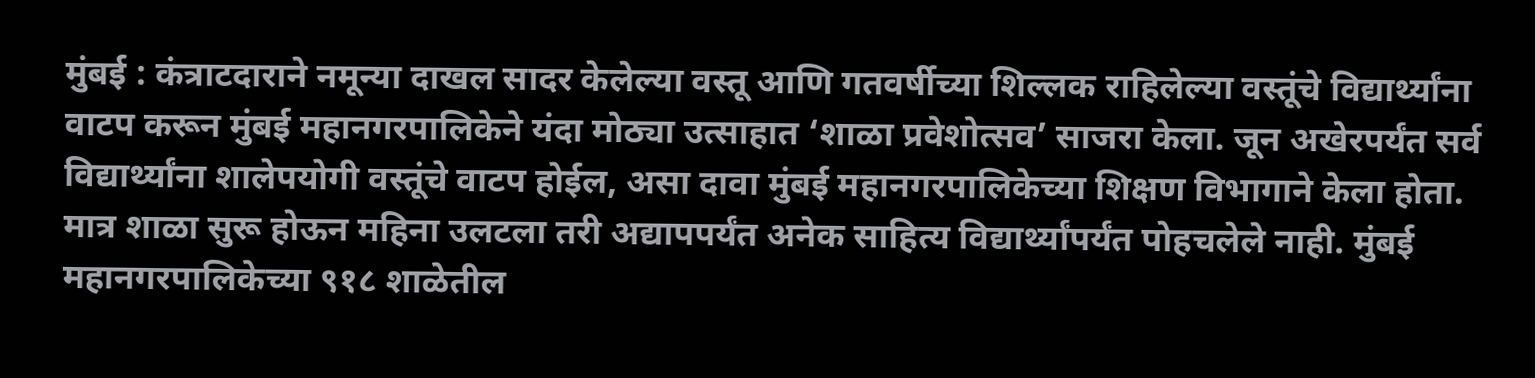मुंबई : कंत्राटदाराने नमून्या दाखल सादर केलेल्या वस्तू आणि गतवर्षीच्या शिल्लक राहिलेल्या वस्तूंचे विद्यार्थ्यांना वाटप करून मुंबई महानगरपालिकेने यंदा मोठ्या उत्साहात ‘शाळा प्रवेशोत्सव’ साजरा केला. जून अखेरपर्यंत सर्व विद्यार्थ्यांना शालेपयोगी वस्तूंचे वाटप होईल, असा दावा मुंबई महानगरपालिकेच्या शिक्षण विभागाने केला होता. मात्र शाळा सुरू होऊन महिना उलटला तरी अद्यापपर्यंत अनेक साहित्य विद्यार्थ्यांपर्यंत पोहचलेले नाही. मुंबई महानगरपालिकेच्या ९१८ शाळेतील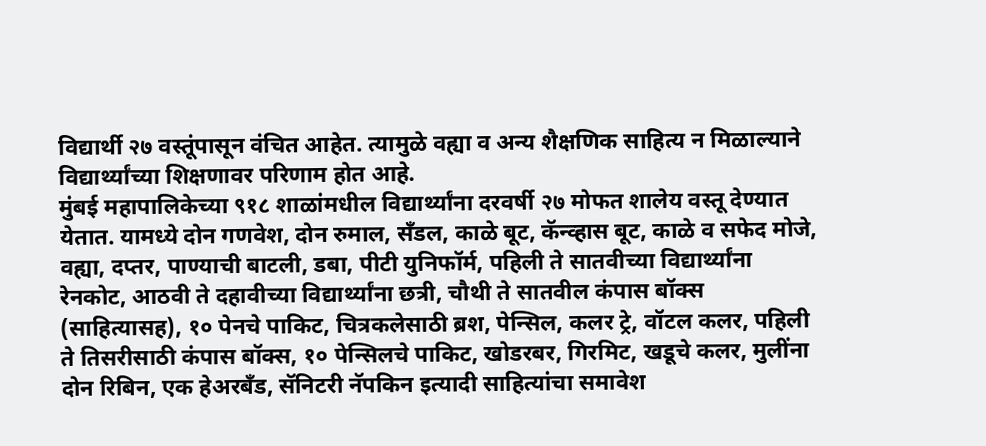विद्यार्थी २७ वस्तूंपासून वंचित आहेत. त्यामुळे वह्या व अन्य शैक्षणिक साहित्य न मिळाल्याने विद्यार्थ्यांच्या शिक्षणावर परिणाम होत आहे.
मुंबई महापालिकेच्या ९१८ शाळांमधील विद्यार्थ्यांना दरवर्षी २७ मोफत शालेय वस्तू देण्यात येतात. यामध्ये दोन गणवेश, दोन रुमाल, सँडल, काळे बूट, कॅन्व्हास बूट, काळे व सफेद मोजे, वह्या, दप्तर, पाण्याची बाटली, डबा, पीटी युनिफॉर्म, पहिली ते सातवीच्या विद्यार्थ्यांना रेनकोट, आठवी ते दहावीच्या विद्यार्थ्यांना छत्री, चौथी ते सातवील कंपास बॉक्स (साहित्यासह), १० पेनचे पाकिट, चित्रकलेसाठी ब्रश, पेन्सिल, कलर ट्रे, वॉटल कलर, पहिली ते तिसरीसाठी कंपास बॉक्स, १० पेन्सिलचे पाकिट, खोडरबर, गिरमिट, खडूचे कलर, मुलींना दोन रिबिन, एक हेअरबँड, सॅनिटरी नॅपकिन इत्यादी साहित्यांचा समावेश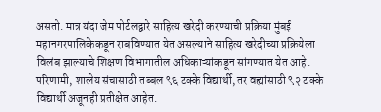असतो. मात्र यंदा जेम पोर्टलद्वारे साहित्य खरेदी करण्याची प्रक्रिया मुंबई महानगरपालिकेकडून राबविण्यात येत असल्याने साहित्य खरेदीच्या प्रक्रियेला विलंब झाल्याचे शिक्षण विभागातील अधिकाऱ्यांकडून सांगण्यात येत आहे. परिणामी, शालेय संचासाठी तब्बल ९६ टक्के विद्यार्थी, तर वह्यांसाठी ९२ टक्के विद्यार्थी अजूनही प्रतीक्षेत आहेत.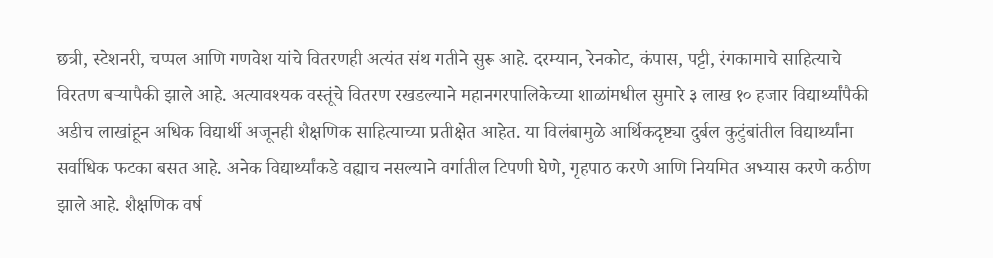छत्री, स्टेशनरी, चप्पल आणि गणवेश यांचे वितरणही अत्यंत संथ गतीने सुरू आहे. दरम्यान, रेनकोट, कंपास, पट्टी, रंगकामाचे साहित्याचे विरतण बऱ्यापैकी झाले आहे. अत्यावश्यक वस्तूंचे वितरण रखडल्याने महानगरपालिकेच्या शाळांमधील सुमारे ३ लाख १० हजार विद्यार्थ्यांपैकी अडीच लाखांहून अधिक विद्यार्थी अजूनही शैक्षणिक साहित्याच्या प्रतीक्षेत आहेत. या विलंबामुळे आर्थिकदृष्ट्या दुर्बल कुटुंबांतील विद्यार्थ्यांना सर्वाधिक फटका बसत आहे. अनेक विद्यार्थ्यांकडे वह्याच नसल्याने वर्गातील टिपणी घेणे, गृहपाठ करणे आणि नियमित अभ्यास करणे कठीण झाले आहे. शैक्षणिक वर्ष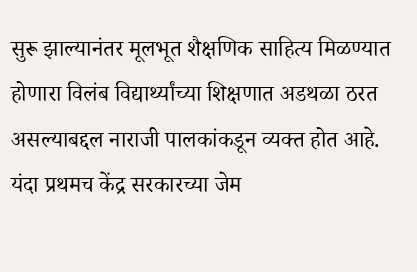सुरू झाल्यानंतर मूलभूत शैक्षणिक साहित्य मिळण्यात होणारा विलंब विद्यार्थ्यांच्या शिक्षणात अडथळा ठरत असल्याबद्दल नाराजी पालकांकडून व्यक्त होत आहे.
यंदा प्रथमच केंद्र सरकारच्या जेम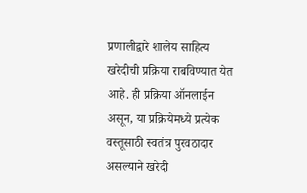प्रणालीद्वारे शालेय साहित्य खरेदीची प्रक्रिया राबविण्यात येत आहे. ही प्रक्रिया ऑनलाईन असून, या प्रक्रियेमध्ये प्रत्येक वस्तूसाठी स्वतंत्र पुरवठादार असल्याने खरेदी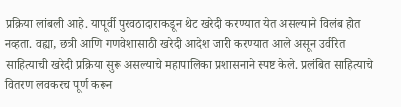प्रक्रिया लांबली आहे. यापूर्वी पुरवठादाराकडून थेट खरेदी करण्यात येत असल्याने विलंब होत नव्हता. वह्या, छत्री आणि गणवेशासाठी खरेदी आदेश जारी करण्यात आले असून उर्वरित साहित्याची खरेदी प्रक्रिया सुरू असल्याचे महापालिका प्रशासनाने स्पष्ट केले. प्रलंबित साहित्याचे वितरण लवकरच पूर्ण करून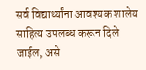सर्व विद्यार्थ्यांना आवश्यक शालेय साहित्य उपलब्ध करून दिले जाईल, असे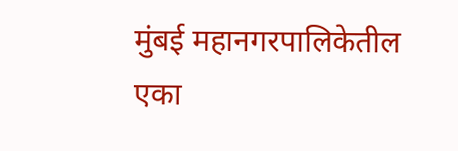मुंबई महानगरपालिकेतील एका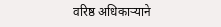वरिष्ठ अधिकाऱ्याने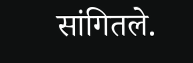सांगितले.